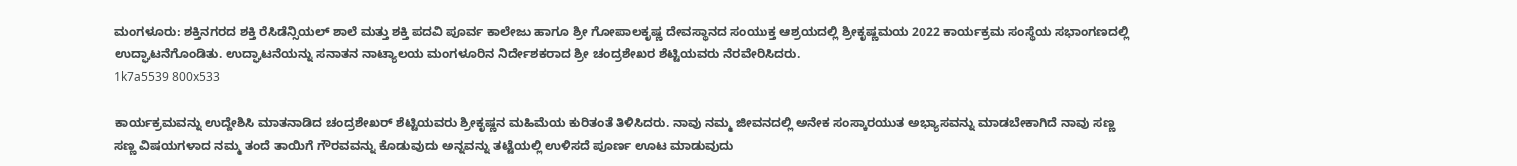ಮಂಗಳೂರು: ಶಕ್ತಿನಗರದ ಶಕ್ತಿ ರೆಸಿಡೆನ್ಸಿಯಲ್ ಶಾಲೆ ಮತ್ತು ಶಕ್ತಿ ಪದವಿ ಪೂರ್ವ ಕಾಲೇಜು ಹಾಗೂ ಶ್ರೀ ಗೋಪಾಲಕೃಷ್ಣ ದೇವಸ್ಥಾನದ ಸಂಯುಕ್ತ ಆಶ್ರಯದಲ್ಲಿ ಶ್ರೀಕೃಷ್ಣಮಯ 2022 ಕಾರ್ಯಕ್ರಮ ಸಂಸ್ಥೆಯ ಸಭಾಂಗಣದಲ್ಲಿ ಉದ್ಘಾಟನೆಗೊಂಡಿತು. ಉದ್ಘಾಟನೆಯನ್ನು ಸನಾತನ ನಾಟ್ಯಾಲಯ ಮಂಗಳೂರಿನ ನಿರ್ದೇಶಕರಾದ ಶ್ರೀ ಚಂದ್ರಶೇಖರ ಶೆಟ್ಟಿಯವರು ನೆರವೇರಿಸಿದರು.
1k7a5539 800x533

ಕಾರ್ಯಕ್ರಮವನ್ನು ಉದ್ದೇಶಿಸಿ ಮಾತನಾಡಿದ ಚಂದ್ರಶೇಖರ್ ಶೆಟ್ಟಿಯವರು ಶ್ರೀಕೃಷ್ಣನ ಮಹಿಮೆಯ ಕುರಿತಂತೆ ತಿಳಿಸಿದರು. ನಾವು ನಮ್ಮ ಜೀವನದಲ್ಲಿ ಅನೇಕ ಸಂಸ್ಕಾರಯುತ ಅಭ್ಯಾಸವನ್ನು ಮಾಡಬೇಕಾಗಿದೆ ನಾವು ಸಣ್ಣ ಸಣ್ಣ ವಿಷಯಗಳಾದ ನಮ್ಮ ತಂದೆ ತಾಯಿಗೆ ಗೌರವವನ್ನು ಕೊಡುವುದು ಅನ್ನವನ್ನು ತಟ್ಟೆಯಲ್ಲಿ ಉಳಿಸದೆ ಪೂರ್ಣ ಊಟ ಮಾಡುವುದು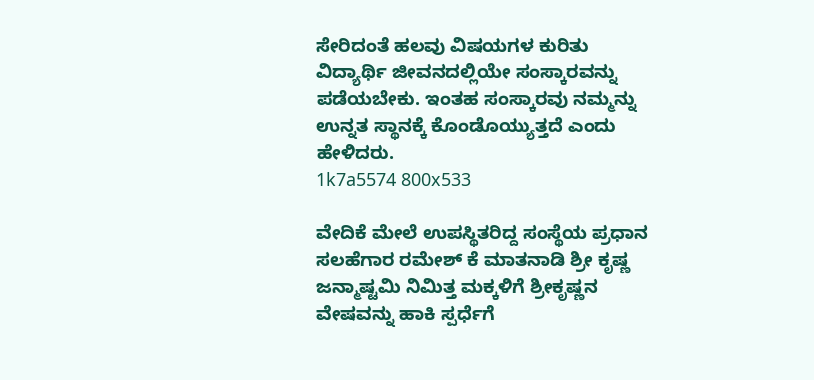ಸೇರಿದಂತೆ ಹಲವು ವಿಷಯಗಳ ಕುರಿತು ವಿದ್ಯಾರ್ಥಿ ಜೀವನದಲ್ಲಿಯೇ ಸಂಸ್ಕಾರವನ್ನು ಪಡೆಯಬೇಕು. ಇಂತಹ ಸಂಸ್ಕಾರವು ನಮ್ಮನ್ನು ಉನ್ನತ ಸ್ಥಾನಕ್ಕೆ ಕೊಂಡೊಯ್ಯುತ್ತದೆ ಎಂದು ಹೇಳಿದರು.
1k7a5574 800x533

ವೇದಿಕೆ ಮೇಲೆ ಉಪಸ್ಥಿತರಿದ್ದ ಸಂಸ್ಥೆಯ ಪ್ರಧಾನ ಸಲಹೆಗಾರ ರಮೇಶ್ ಕೆ ಮಾತನಾಡಿ ಶ್ರೀ ಕೃಷ್ಣ ಜನ್ಮಾಷ್ಟಮಿ ನಿಮಿತ್ತ ಮಕ್ಕಳಿಗೆ ಶ್ರೀಕೃಷ್ಣನ ವೇಷವನ್ನು ಹಾಕಿ ಸ್ಪರ್ಧೆಗೆ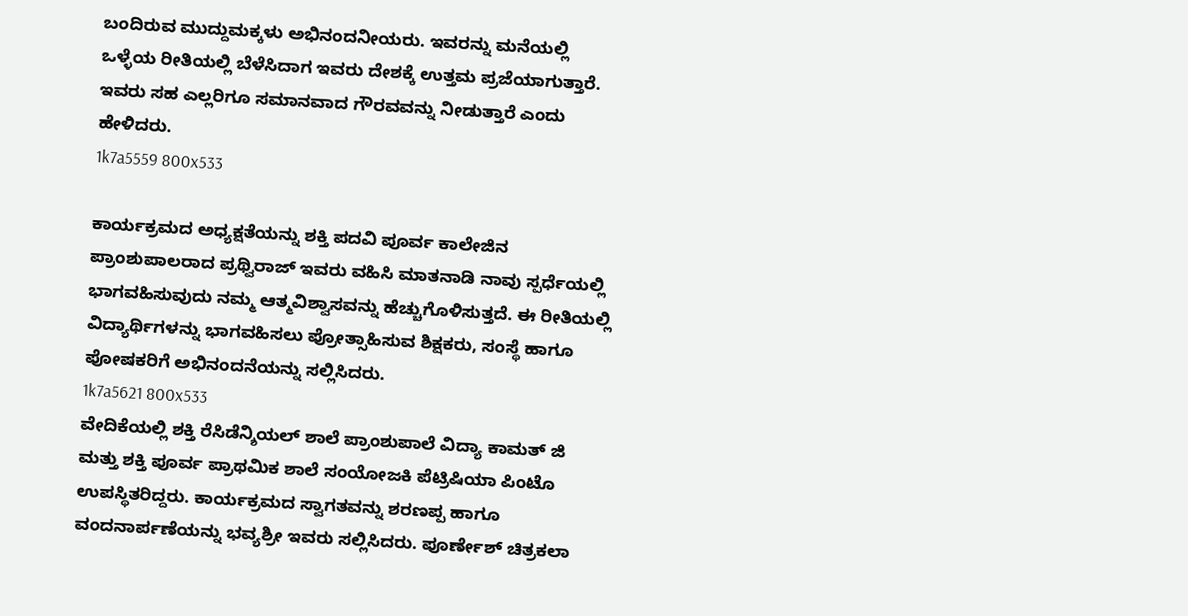ಬಂದಿರುವ ಮುದ್ದುಮಕ್ಕಳು ಅಭಿನಂದನೀಯರು. ಇವರನ್ನು ಮನೆಯಲ್ಲಿ ಒಳ್ಳೆಯ ರೀತಿಯಲ್ಲಿ ಬೆಳೆಸಿದಾಗ ಇವರು ದೇಶಕ್ಕೆ ಉತ್ತಮ ಪ್ರಜೆಯಾಗುತ್ತಾರೆ. ಇವರು ಸಹ ಎಲ್ಲರಿಗೂ ಸಮಾನವಾದ ಗೌರವವನ್ನು ನೀಡುತ್ತಾರೆ ಎಂದು ಹೇಳಿದರು.
1k7a5559 800x533

ಕಾರ್ಯಕ್ರಮದ ಅಧ್ಯಕ್ಷತೆಯನ್ನು ಶಕ್ತಿ ಪದವಿ ಪೂರ್ವ ಕಾಲೇಜಿನ ಪ್ರಾಂಶುಪಾಲರಾದ ಪ್ರಥ್ವಿರಾಜ್ ಇವರು ವಹಿಸಿ ಮಾತನಾಡಿ ನಾವು ಸ್ಪರ್ಧೆಯಲ್ಲಿ ಭಾಗವಹಿಸುವುದು ನಮ್ಮ ಆತ್ಮವಿಶ್ವಾಸವನ್ನು ಹೆಚ್ಚುಗೊಳಿಸುತ್ತದೆ. ಈ ರೀತಿಯಲ್ಲಿ ವಿದ್ಯಾರ್ಥಿಗಳನ್ನು ಭಾಗವಹಿಸಲು ಪ್ರೋತ್ಸಾಹಿಸುವ ಶಿಕ್ಷಕರು, ಸಂಸ್ಥೆ ಹಾಗೂ ಪೋಷಕರಿಗೆ ಅಭಿನಂದನೆಯನ್ನು ಸಲ್ಲಿಸಿದರು.
1k7a5621 800x533
ವೇದಿಕೆಯಲ್ಲಿ ಶಕ್ತಿ ರೆಸಿಡೆನ್ಶಿಯಲ್ ಶಾಲೆ ಪ್ರಾಂಶುಪಾಲೆ ವಿದ್ಯಾ ಕಾಮತ್ ಜಿ ಮತ್ತು ಶಕ್ತಿ ಪೂರ್ವ ಪ್ರಾಥಮಿಕ ಶಾಲೆ ಸಂಯೋಜಕಿ ಪೆಟ್ರಿಷಿಯಾ ಪಿಂಟೊ ಉಪಸ್ಥಿತರಿದ್ದರು. ಕಾರ್ಯಕ್ರಮದ ಸ್ವಾಗತವನ್ನು ಶರಣಪ್ಪ ಹಾಗೂ ವಂದನಾರ್ಪಣೆಯನ್ನು ಭವ್ಯಶ್ರೀ ಇವರು ಸಲ್ಲಿಸಿದರು. ಪೂರ್ಣೇಶ್ ಚಿತ್ರಕಲಾ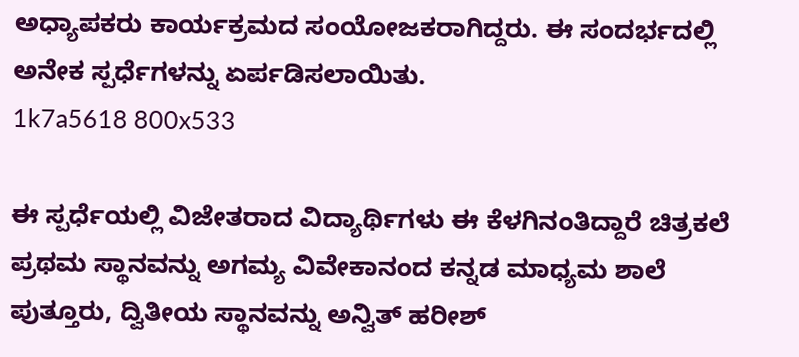ಅಧ್ಯಾಪಕರು ಕಾರ್ಯಕ್ರಮದ ಸಂಯೋಜಕರಾಗಿದ್ದರು. ಈ ಸಂದರ್ಭದಲ್ಲಿ ಅನೇಕ ಸ್ಪರ್ಧೆಗಳನ್ನು ಏರ್ಪಡಿಸಲಾಯಿತು.
1k7a5618 800x533

ಈ ಸ್ಪರ್ಧೆಯಲ್ಲಿ ವಿಜೇತರಾದ ವಿದ್ಯಾರ್ಥಿಗಳು ಈ ಕೆಳಗಿನಂತಿದ್ದಾರೆ ಚಿತ್ರಕಲೆ ಪ್ರಥಮ ಸ್ಥಾನವನ್ನು ಅಗಮ್ಯ ವಿವೇಕಾನಂದ ಕನ್ನಡ ಮಾಧ್ಯಮ ಶಾಲೆ ಪುತ್ತೂರು, ದ್ವಿತೀಯ ಸ್ಥಾನವನ್ನು ಅನ್ವಿತ್ ಹರೀಶ್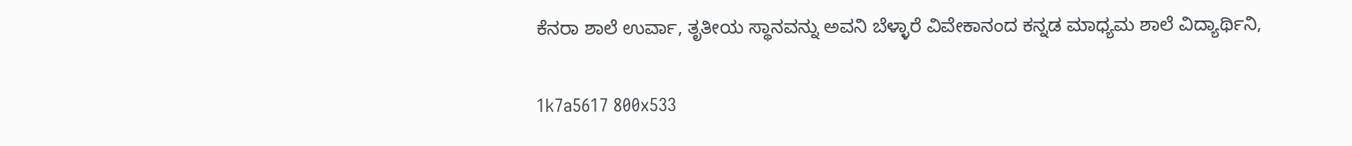ಕೆನರಾ ಶಾಲೆ ಉರ್ವಾ, ತೃತೀಯ ಸ್ಥಾನವನ್ನು ಅವನಿ ಬೆಳ್ಳಾರೆ ವಿವೇಕಾನಂದ ಕನ್ನಡ ಮಾಧ್ಯಮ ಶಾಲೆ ವಿದ್ಯಾರ್ಥಿನಿ,

1k7a5617 800x533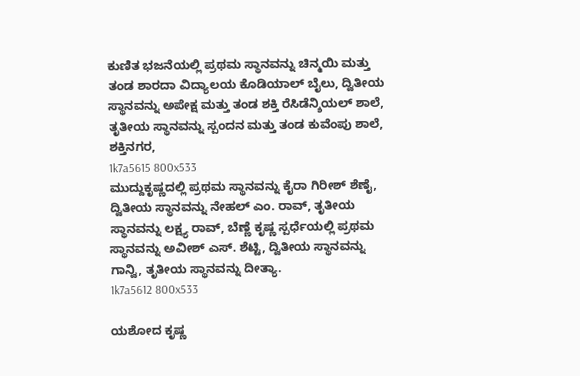ಕುಣಿತ ಭಜನೆಯಲ್ಲಿ ಪ್ರಥಮ ಸ್ಥಾನವನ್ನು ಚಿನ್ಮಯಿ ಮತ್ತು ತಂಡ ಶಾರದಾ ವಿದ್ಯಾಲಯ ಕೊಡಿಯಾಲ್ ಬೈಲು, ದ್ವಿತೀಯ ಸ್ಥಾನವನ್ನು ಅಪೇಕ್ಷ ಮತ್ತು ತಂಡ ಶಕ್ತಿ ರೆಸಿಡೆನ್ಶಿಯಲ್ ಶಾಲೆ, ತೃತೀಯ ಸ್ಥಾನವನ್ನು ಸ್ಪಂದನ ಮತ್ತು ತಂಡ ಕುವೆಂಪು ಶಾಲೆ, ಶಕ್ತಿನಗರ,
1k7a5615 800x533
ಮುದ್ದುಕೃಷ್ಣದಲ್ಲಿ ಪ್ರಥಮ ಸ್ಥಾನವನ್ನು ಕೈರಾ ಗಿರೀಶ್ ಶೆಣೈ, ದ್ವಿತೀಯ ಸ್ಥಾನವನ್ನು ನೇಹಲ್ ಎಂ. ರಾವ್, ತೃತೀಯ ಸ್ಥಾನವನ್ನು ಲಕ್ಷ್ಯ ರಾವ್, ಬೆಣ್ಣೆ ಕೃಷ್ಣ ಸ್ಪರ್ಧೆಯಲ್ಲಿ ಪ್ರಥಮ ಸ್ಥಾನವನ್ನು ಅವೀಶ್ ಎಸ್. ಶೆಟ್ಟಿ, ದ್ವಿತೀಯ ಸ್ಥಾನವನ್ನು ಗಾನ್ವಿ, ತೃತೀಯ ಸ್ಥಾನವನ್ನು ದೀತ್ಯಾ.
1k7a5612 800x533

ಯಶೋದ ಕೃಷ್ಣ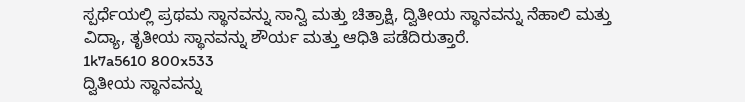ಸ್ಪರ್ಧೆಯಲ್ಲಿ ಪ್ರಥಮ ಸ್ಥಾನವನ್ನು ಸಾನ್ವಿ ಮತ್ತು ಚಿತ್ರಾಕ್ಷಿ, ದ್ವಿತೀಯ ಸ್ಥಾನವನ್ನು ನೆಹಾಲಿ ಮತ್ತು ವಿದ್ಯಾ, ತೃತೀಯ ಸ್ಥಾನವನ್ನು ಶೌರ್ಯ ಮತ್ತು ಆಧಿತಿ ಪಡೆದಿರುತ್ತಾರೆ.
1k7a5610 800x533
ದ್ವಿತೀಯ ಸ್ಥಾನವನ್ನು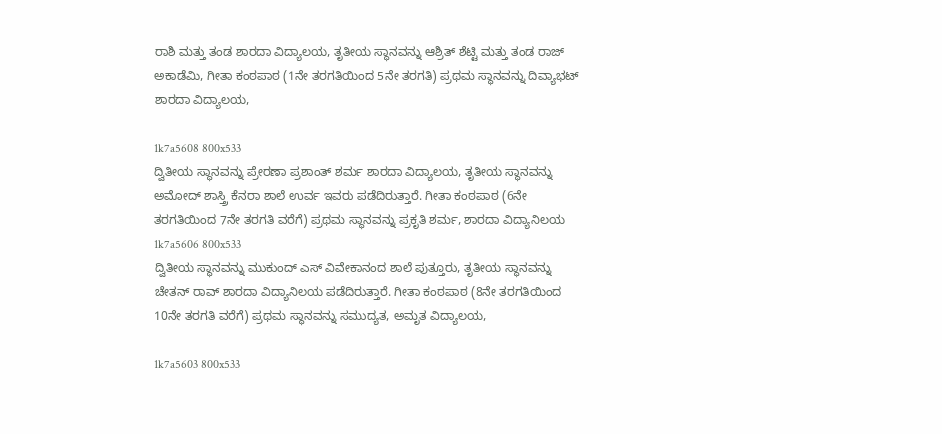ರಾಶಿ ಮತ್ತು ತಂಡ ಶಾರದಾ ವಿದ್ಯಾಲಯ, ತೃತೀಯ ಸ್ಥಾನವನ್ನು ಆಶ್ರಿತ್ ಶೆಟ್ಟಿ ಮತ್ತು ತಂಡ ರಾಜ್ ಅಕಾಡೆಮಿ, ಗೀತಾ ಕಂಠಪಾಠ (1ನೇ ತರಗತಿಯಿಂದ 5ನೇ ತರಗತಿ) ಪ್ರಥಮ ಸ್ಥಾನವನ್ನು ದಿವ್ಯಾಭಟ್ ಶಾರದಾ ವಿದ್ಯಾಲಯ,

1k7a5608 800x533
ದ್ವಿತೀಯ ಸ್ಥಾನವನ್ನು ಪ್ರೇರಣಾ ಪ್ರಶಾಂತ್ ಶರ್ಮ ಶಾರದಾ ವಿದ್ಯಾಲಯ, ತೃತೀಯ ಸ್ಥಾನವನ್ನು ಅಮೋದ್ ಶಾಸ್ತ್ರಿ ಕೆನರಾ ಶಾಲೆ ಉರ್ವ ಇವರು ಪಡೆದಿರುತ್ತಾರೆ. ಗೀತಾ ಕಂಠಪಾಠ (6ನೇ ತರಗತಿಯಿಂದ 7ನೇ ತರಗತಿ ವರೆಗೆ) ಪ್ರಥಮ ಸ್ಥಾನವನ್ನು ಪ್ರಕೃತಿ ಶರ್ಮ, ಶಾರದಾ ವಿದ್ಯಾನಿಲಯ
1k7a5606 800x533
ದ್ವಿತೀಯ ಸ್ಥಾನವನ್ನು ಮುಕುಂದ್ ಎಸ್ ವಿವೇಕಾನಂದ ಶಾಲೆ ಪುತ್ತೂರು, ತೃತೀಯ ಸ್ಥಾನವನ್ನು ಚೇತನ್ ರಾವ್ ಶಾರದಾ ವಿದ್ಯಾನಿಲಯ ಪಡೆದಿರುತ್ತಾರೆ. ಗೀತಾ ಕಂಠಪಾಠ (8ನೇ ತರಗತಿಯಿಂದ 10ನೇ ತರಗತಿ ವರೆಗೆ) ಪ್ರಥಮ ಸ್ಥಾನವನ್ನು ಸಮುದ್ಯತ, ಅಮೃತ ವಿದ್ಯಾಲಯ,

1k7a5603 800x533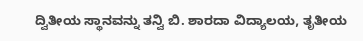ದ್ವಿತೀಯ ಸ್ಥಾನವನ್ನು ತನ್ವಿ ಬಿ. ಶಾರದಾ ವಿದ್ಯಾಲಯ, ತೃತೀಯ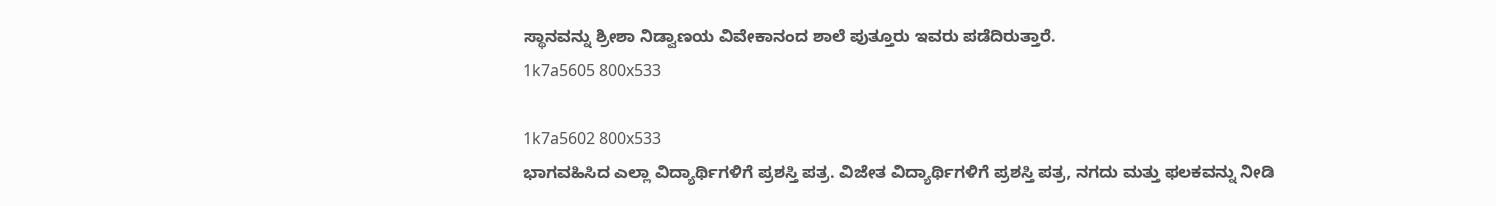ಸ್ಥಾನವನ್ನು ಶ್ರೀಶಾ ನಿಡ್ವಾಣಯ ವಿವೇಕಾನಂದ ಶಾಲೆ ಪುತ್ತೂರು ಇವರು ಪಡೆದಿರುತ್ತಾರೆ.
1k7a5605 800x533

1k7a5602 800x533
ಭಾಗವಹಿಸಿದ ಎಲ್ಲಾ ವಿದ್ಯಾರ್ಥಿಗಳಿಗೆ ಪ್ರಶಸ್ತಿ ಪತ್ರ. ವಿಜೇತ ವಿದ್ಯಾರ್ಥಿಗಳಿಗೆ ಪ್ರಶಸ್ತಿ ಪತ್ರ, ನಗದು ಮತ್ತು ಫಲಕವನ್ನು ನೀಡಿ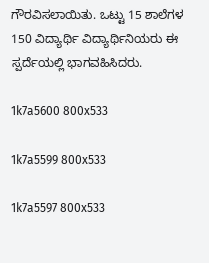ಗೌರವಿಸಲಾಯಿತು. ಒಟ್ಟು 15 ಶಾಲೆಗಳ 150 ವಿದ್ಯಾರ್ಥಿ ವಿದ್ಯಾರ್ಥಿನಿಯರು ಈ ಸ್ಪರ್ದೆಯಲ್ಲಿ ಭಾಗವಹಿಸಿದರು.

1k7a5600 800x533

1k7a5599 800x533

1k7a5597 800x533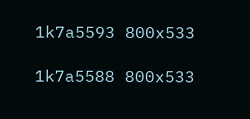1k7a5593 800x533

1k7a5588 800x533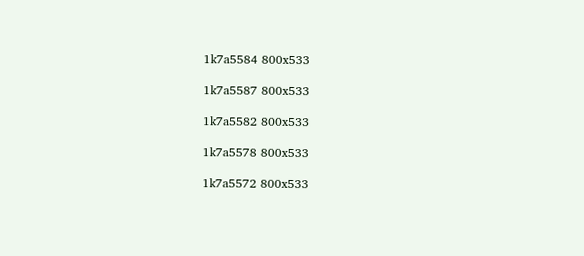1k7a5584 800x533

1k7a5587 800x533

1k7a5582 800x533

1k7a5578 800x533

1k7a5572 800x533